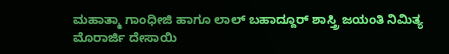ಮಹಾತ್ಮಾ ಗಾಂಧೀಜಿ ಹಾಗೂ ಲಾಲ್ ಬಹಾದ್ದೂರ್ ಶಾಸ್ತ್ರಿ ಜಯಂತಿ ನಿಮಿತ್ಯ ಮೊರಾರ್ಜಿ ದೇಸಾಯಿ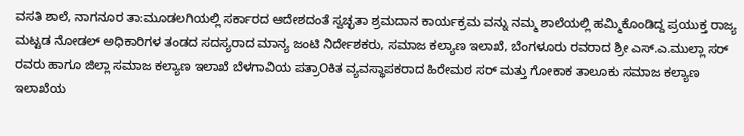ವಸತಿ ಶಾಲೆ, ನಾಗನೂರ ತಾ:ಮೂಡಲಗಿಯಲ್ಲಿ ಸರ್ಕಾರದ ಆದೇಶದಂತೆ ಸ್ವಚ್ಛತಾ ಶ್ರಮದಾನ ಕಾರ್ಯಕ್ರಮ ವನ್ನು ನಮ್ಮ ಶಾಲೆಯಲ್ಲಿ ಹಮ್ಮಿಕೊಂಡಿದ್ದ ಪ್ರಯುಕ್ತ ರಾಜ್ಯ ಮಟ್ಟಡ ನೋಡಲ್ ಅಧಿಕಾರಿಗಳ ತಂಡದ ಸದಸ್ಯರಾದ ಮಾನ್ಯ ಜಂಟಿ ನಿರ್ದೇಶಕರು, ಸಮಾಜ ಕಲ್ಯಾಣ ಇಲಾಖೆ, ಬೆಂಗಳೂರು ರವರಾದ ಶ್ರೀ ಎಸ್.ಎ.ಮುಲ್ಲಾ ಸರ್ ರವರು ಹಾಗೂ ಜಿಲ್ಲಾ ಸಮಾಜ ಕಲ್ಯಾಣ ಇಲಾಖೆ ಬೆಳಗಾವಿಯ ಪತ್ರಾOಕಿತ ವ್ಯವಸ್ಥಾಪಕರಾದ ಹಿರೇಮಠ ಸರ್ ಮತ್ತು ಗೋಕಾಕ ತಾಲೂಕು ಸಮಾಜ ಕಲ್ಯಾಣ ಇಲಾಖೆಯ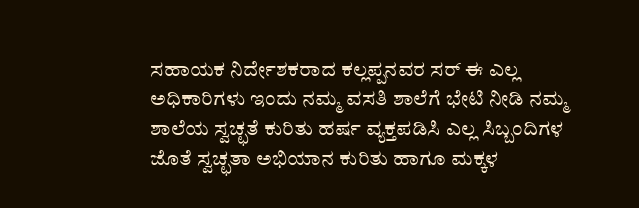ಸಹಾಯಕ ನಿರ್ದೇಶಕರಾದ ಕಲ್ಲಪ್ಪನವರ ಸರ್ ಈ ಎಲ್ಲ ಅಧಿಕಾರಿಗಳು ಇಂದು ನಮ್ಮ ವಸತಿ ಶಾಲೆಗೆ ಭೇಟಿ ನೀಡಿ ನಮ್ಮ ಶಾಲೆಯ ಸ್ವಚ್ಛತೆ ಕುರಿತು ಹರ್ಷ ವ್ಯಕ್ತಪಡಿಸಿ ಎಲ್ಲ ಸಿಬ್ಬಂದಿಗಳ ಜೊತೆ ಸ್ವಚ್ಛತಾ ಅಭಿಯಾನ ಕುರಿತು ಹಾಗೂ ಮಕ್ಕಳ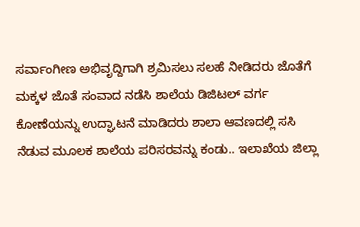ಸರ್ವಾಂಗೀಣ ಅಭಿವೃದ್ದಿಗಾಗಿ ಶ್ರಮಿಸಲು ಸಲಹೆ ನೀಡಿದರು ಜೊತೆಗೆ ಮಕ್ಕಳ ಜೊತೆ ಸಂವಾದ ನಡೆಸಿ ಶಾಲೆಯ ಡಿಜಿಟಲ್ ವರ್ಗ ಕೋಣೆಯನ್ನು ಉದ್ಘಾಟನೆ ಮಾಡಿದರು ಶಾಲಾ ಆವಣದಲ್ಲಿ ಸಸಿ ನೆಡುವ ಮೂಲಕ ಶಾಲೆಯ ಪರಿಸರವನ್ನು ಕಂಡು.. ಇಲಾಖೆಯ ಜಿಲ್ಲಾ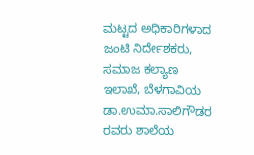ಮಟ್ಟದ ಅಧಿಕಾರಿಗಳಾದ ಜಂಟಿ ನಿರ್ದೇಶಕರು, ಸಮಾಜ ಕಲ್ಯಾಣ ಇಲಾಖೆ, ಬೆಳಗಾವಿಯ ಡಾ.ಉಮಾ.ಸಾಲಿಗೌಡರ ರವರು ಶಾಲೆಯ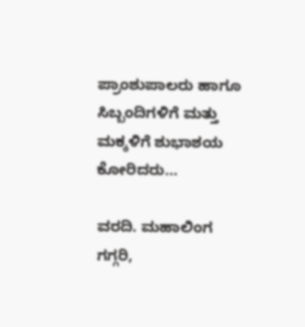ಪ್ರಾಂಶುಪಾಲರು ಹಾಗೂ ಸಿಬ್ಬಂದಿಗಳಿಗೆ ಮತ್ತು ಮಕ್ಕಳಿಗೆ ಶುಭಾಶಯ ಕೋರಿದರು…

ವರದಿ. ಮಹಾಲಿಂಗ ಗಗ್ಗರಿ,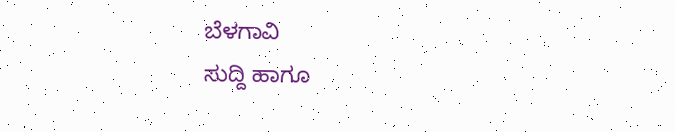ಬೆಳಗಾವಿ
ಸುದ್ದಿ ಹಾಗೂ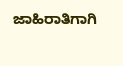ಜಾಹಿರಾತಿಗಾಗಿ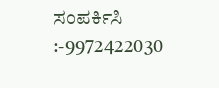ಸಂಪರ್ಕಿಸಿ :-9972422030